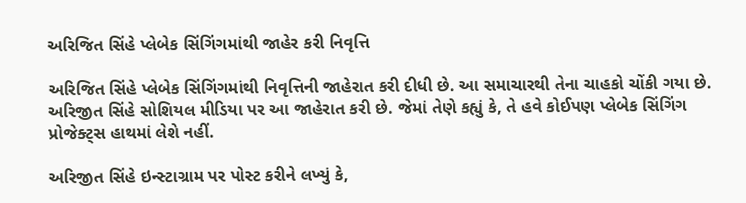અરિજિત સિંહે પ્લેબેક સિંગિંગમાંથી જાહેર કરી નિવૃત્તિ

અરિજિત સિંહે પ્લેબેક સિંગિંગમાંથી નિવૃત્તિની જાહેરાત કરી દીધી છે. આ સમાચારથી તેના ચાહકો ચોંકી ગયા છે. અરિજીત સિંહે સોશિયલ મીડિયા પર આ જાહેરાત કરી છે. જેમાં તેણે કહ્યું કે, તે હવે કોઈપણ પ્લેબેક સિંગિંગ પ્રોજેક્ટ્સ હાથમાં લેશે નહીં.

અરિજીત સિંહે ઇન્સ્ટાગ્રામ પર પોસ્ટ કરીને લખ્યું કે,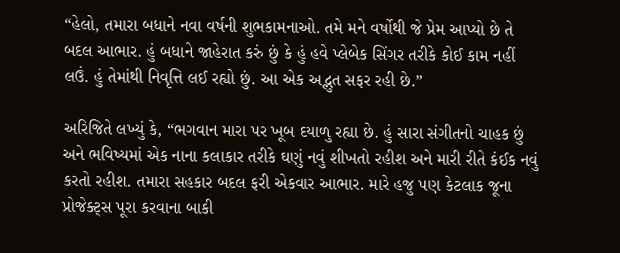“હેલો, તમારા બધાને નવા વર્ષની શુભકામનાઓ. તમે મને વર્ષોથી જે પ્રેમ આપ્યો છે તે બદલ આભાર. હું બધાને જાહેરાત કરું છું કે હું હવે પ્લેબેક સિંગર તરીકે કોઈ કામ નહીં લઉં. હું તેમાંથી નિવૃત્તિ લઈ રહ્યો છું. આ એક અદ્ભુત સફર રહી છે.”

અરિજિતે લખ્યું કે, “ભગવાન મારા પર ખૂબ દયાળુ રહ્યા છે. હું સારા સંગીતનો ચાહક છું અને ભવિષ્યમાં એક નાના કલાકાર તરીકે ઘણું નવું શીખતો રહીશ અને મારી રીતે કંઈક નવું કરતો રહીશ. તમારા સહકાર બદલ ફરી એકવાર આભાર. મારે હજુ પણ કેટલાક જૂના પ્રોજેક્ટ્સ પૂરા કરવાના બાકી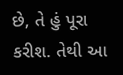છે, તે હું પૂરા કરીશ. તેથી આ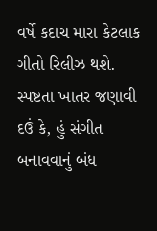વર્ષે કદાચ મારા કેટલાક ગીતો રિલીઝ થશે. સ્પષ્ટતા ખાતર જણાવી દઉં કે, હું સંગીત બનાવવાનું બંધ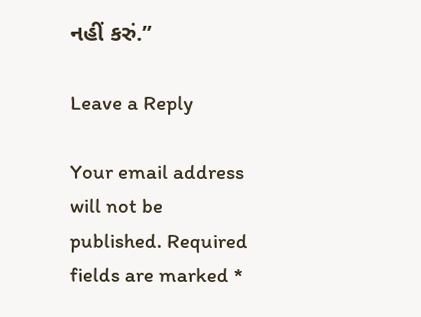નહીં કરું.”

Leave a Reply

Your email address will not be published. Required fields are marked *